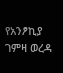የአንፆኪያ ገምዛ ወረዳ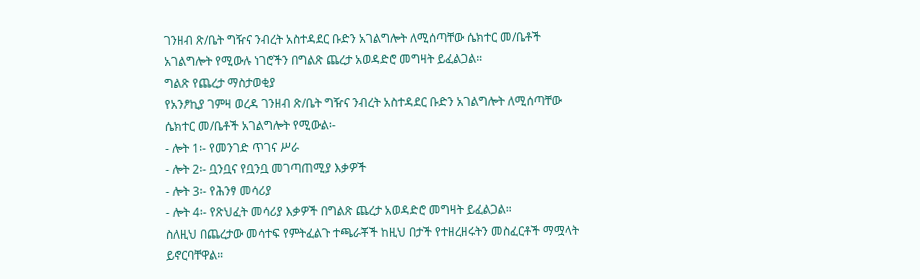ገንዘብ ጽ/ቤት ግዥና ንብረት አስተዳደር ቡድን አገልግሎት ለሚሰጣቸው ሴክተር መ/ቤቶች አገልግሎት የሚውሉ ነገሮችን በግልጽ ጨረታ አወዳድሮ መግዛት ይፈልጋል።
ግልጽ የጨረታ ማስታወቂያ
የአንፆኪያ ገምዛ ወረዳ ገንዘብ ጽ/ቤት ግዥና ንብረት አስተዳደር ቡድን አገልግሎት ለሚሰጣቸው ሴክተር መ/ቤቶች አገልግሎት የሚውል፡-
- ሎት 1፡- የመንገድ ጥገና ሥራ
- ሎት 2፡- ቧንቧና የቧንቧ መገጣጠሚያ እቃዎች
- ሎት 3፡- የሕንፃ መሳሪያ
- ሎት 4፡- የጽህፈት መሳሪያ እቃዎች በግልጽ ጨረታ አወዳድሮ መግዛት ይፈልጋል።
ስለዚህ በጨረታው መሳተፍ የምትፈልጉ ተጫራቾች ከዚህ በታች የተዘረዘሩትን መስፈርቶች ማሟላት ይኖርባቸዋል።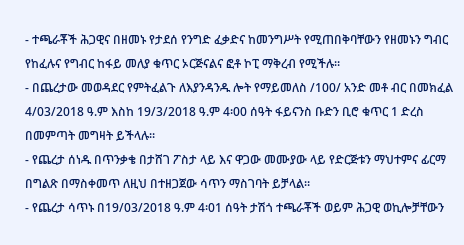- ተጫራቾች ሕጋዊና በዘመኑ የታደሰ የንግድ ፈቃድና ከመንግሥት የሚጠበቅባቸውን የዘመኑን ግብር የከፈሉና የግብር ከፋይ መለያ ቁጥር ኦርጅናልና ፎቶ ኮፒ ማቅረብ የሚችሉ።
- በጨረታው መወዳደር የምትፈልጉ ለእያንዳንዱ ሎት የማይመለስ /100/ አንድ መቶ ብር በመክፈል 4/03/2018 ዓ.ም እስከ 19/3/2018 ዓ.ም 4፡00 ሰዓት ፋይናንስ ቡድን ቢሮ ቁጥር 1 ድረስ በመምጣት መግዛት ይችላሉ።
- የጨረታ ሰነዱ በጥንቃቄ በታሸገ ፖስታ ላይ እና ዋጋው መሙያው ላይ የድርጅቱን ማህተምና ፊርማ በግልጽ በማስቀመጥ ለዚህ በተዘጋጀው ሳጥን ማስገባት ይቻላል።
- የጨረታ ሳጥኑ በ19/03/2018 ዓ.ም 4፡01 ሰዓት ታሽጎ ተጫራቾች ወይም ሕጋዊ ወኪሎቻቸውን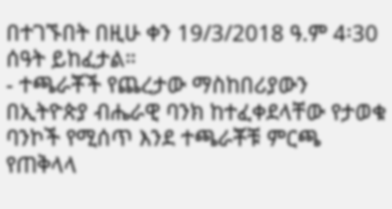በተገኙበት በዚሁ ቀን 19/3/2018 ዓ.ም 4፡30 ሰዓት ይከፈታል።
- ተጫራቾች የጨረታው ማስከበሪያውን በኢትዮጵያ ብሔራዊ ባንክ ከተፈቀደላቸው የታወቁ ባንኮች የሚሰጥ እንደ ተጫራቾቹ ምርጫ የጠቅላላ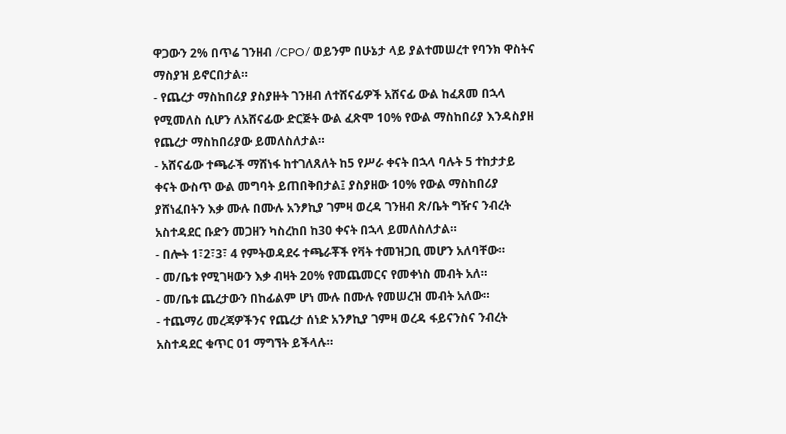ዋጋውን 2% በጥሬ ገንዘብ /CPO/ ወይንም በሁኔታ ላይ ያልተመሠረተ የባንክ ዋስትና ማስያዝ ይኖርበታል።
- የጨረታ ማስከበሪያ ያስያዙት ገንዘብ ለተሸናፊዎች አሸናፊ ውል ከፈጸመ በኋላ የሚመለስ ሲሆን ለአሸናፊው ድርጅት ውል ፈጽሞ 10% የውል ማስከበሪያ እንዳስያዘ የጨረታ ማስከበሪያው ይመለስለታል።
- አሸናፊው ተጫራች ማሸነፋ ከተገለጸለት ከ5 የሥራ ቀናት በኋላ ባሉት 5 ተከታታይ ቀናት ውስጥ ውል መግባት ይጠበቅበታል፤ ያስያዘው 10% የውል ማስከበሪያ ያሸነፈበትን እቃ ሙሉ በሙሉ አንፆኪያ ገምዛ ወረዳ ገንዘብ ጽ/ቤት ግዥና ንብረት አስተዳደር ቡድን መጋዘን ካስረከበ ከ30 ቀናት በኋላ ይመለስለታል።
- በሎት 1፣2፣3፣ 4 የምትወዳደሩ ተጫራቾች የቫት ተመዝጋቢ መሆን አለባቸው።
- መ/ቤቱ የሚገዛውን እቃ ብዛት 20% የመጨመርና የመቀነስ መብት አለ።
- መ/ቤቱ ጨረታውን በከፊልም ሆነ ሙሉ በሙሉ የመሠረዝ መብት አለው።
- ተጨማሪ መረጃዎችንና የጨረታ ሰነድ አንፆኪያ ገምዛ ወረዳ ፋይናንስና ንብረት አስተዳደር ቁጥር 01 ማግኘት ይችላሉ።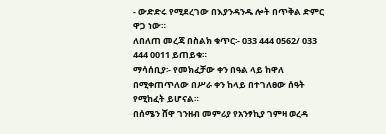- ውድድሩ የሚደረገው በእያንዳንዱ ሎት በጥቅል ድምር ዋጋ ነው።
ለበለጠ መረጃ በስልክ ቁጥር፡- 033 444 0562/ 033 444 0011 ይጠይቁ።
ማሳሰቢያ፡- የመክፈቻው ቀን በዓል ላይ ከዋለ በሚቀጠጥለው በሥራ ቀን ከላይ በተገለፀው ሰዓት የሚከፈት ይሆናል።
በሰሜን ሸዋ ገንዘብ መምሪያ የአንፃኪያ ገምዛ ወረዳ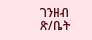ገንዘብ ጽ/ቤት